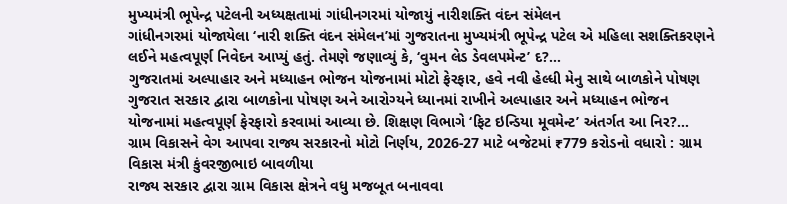મુખ્યમંત્રી ભૂપેન્દ્ર પટેલની અધ્યક્ષતામાં ગાંધીનગરમાં યોજાયું નારીશક્તિ વંદન સંમેલન
ગાંધીનગરમાં યોજાયેલા ‘નારી શક્તિ વંદન સંમેલન’માં ગુજરાતના મુખ્યમંત્રી ભૂપેન્દ્ર પટેલ એ મહિલા સશક્તિકરણને લઈને મહત્વપૂર્ણ નિવેદન આપ્યું હતું. તેમણે જણાવ્યું કે, ‘વુમન લેડ ડેવલપમેન્ટ’ દ?...
ગુજરાતમાં અલ્પાહાર અને મધ્યાહન ભોજન યોજનામાં મોટો ફેરફાર, હવે નવી હેલ્ધી મેનુ સાથે બાળકોને પોષણ
ગુજરાત સરકાર દ્વારા બાળકોના પોષણ અને આરોગ્યને ધ્યાનમાં રાખીને અલ્પાહાર અને મધ્યાહન ભોજન યોજનામાં મહત્વપૂર્ણ ફેરફારો કરવામાં આવ્યા છે. શિક્ષણ વિભાગે ‘ફિટ ઇન્ડિયા મૂવમેન્ટ’ અંતર્ગત આ નિર?...
ગ્રામ વિકાસને વેગ આપવા રાજ્ય સરકારનો મોટો નિર્ણય, 2026-27 માટે બજેટમાં ₹779 કરોડનો વધારો : ગ્રામ વિકાસ મંત્રી કુંવરજીભાઇ બાવળીયા
રાજ્ય સરકાર દ્વારા ગ્રામ વિકાસ ક્ષેત્રને વધુ મજબૂત બનાવવા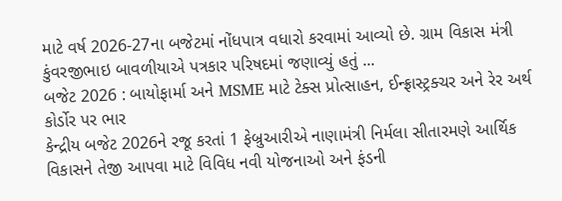માટે વર્ષ 2026-27ના બજેટમાં નોંધપાત્ર વધારો કરવામાં આવ્યો છે. ગ્રામ વિકાસ મંત્રી કુંવરજીભાઇ બાવળીયાએ પત્રકાર પરિષદમાં જણાવ્યું હતું ...
બજેટ 2026 : બાયોફાર્મા અને MSME માટે ટેક્સ પ્રોત્સાહન, ઈન્ફ્રાસ્ટ્રક્ચર અને રેર અર્થ કોર્ડોર પર ભાર
કેન્દ્રીય બજેટ 2026ને રજૂ કરતાં 1 ફેબ્રુઆરીએ નાણામંત્રી નિર્મલા સીતારમણે આર્થિક વિકાસને તેજી આપવા માટે વિવિધ નવી યોજનાઓ અને ફંડની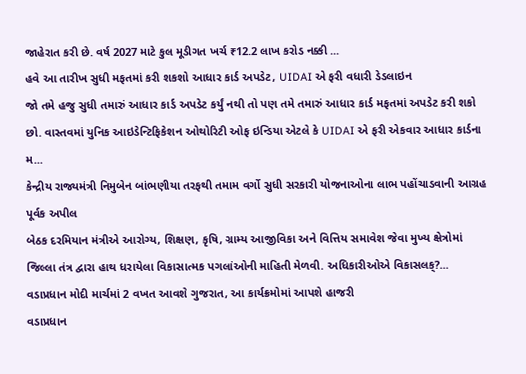જાહેરાત કરી છે. વર્ષ 2027 માટે કુલ મૂડીગત ખર્ચ ₹12.2 લાખ કરોડ નક્કી ...
હવે આ તારીખ સુધી મફતમાં કરી શકશો આધાર કાર્ડ અપડેટ, UIDAI એ ફરી વધારી ડેડલાઇન
જો તમે હજુ સુધી તમારું આધાર કાર્ડ અપડેટ કર્યું નથી તો પણ તમે તમારું આધાર કાર્ડ મફતમાં અપડેટ કરી શકો છો. વાસ્તવમાં યુનિક આઇડેન્ટિફિકેશન ઓથોરિટી ઓફ ઇન્ડિયા એટલે કે UIDAI એ ફરી એકવાર આધાર કાર્ડના મ...
કેન્દ્રીય રાજ્યમંત્રી નિમુબેન બાંભણીયા તરફથી તમામ વર્ગો સુધી સરકારી યોજનાઓના લાભ પહોંચાડવાની આગ્રહ પૂર્વક અપીલ
બેઠક દરમિયાન મંત્રીએ આરોગ્ય, શિક્ષણ, કૃષિ, ગ્રામ્ય આજીવિકા અને વિત્તિય સમાવેશ જેવા મુખ્ય ક્ષેત્રોમાં જિલ્લા તંત્ર દ્વારા હાથ ધરાયેલા વિકાસાત્મક પગલાંઓની માહિતી મેળવી. અધિકારીઓએ વિકાસલક્?...
વડાપ્રધાન મોદી માર્ચમાં 2 વખત આવશે ગુજરાત, આ કાર્યક્રમોમાં આપશે હાજરી
વડાપ્રધાન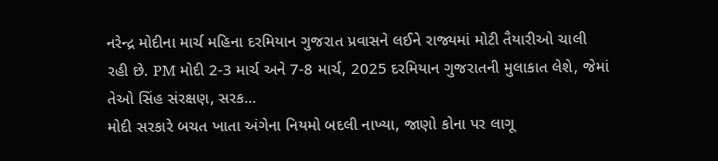નરેન્દ્ર મોદીના માર્ચ મહિના દરમિયાન ગુજરાત પ્રવાસને લઈને રાજ્યમાં મોટી તૈયારીઓ ચાલી રહી છે. PM મોદી 2-3 માર્ચ અને 7-8 માર્ચ, 2025 દરમિયાન ગુજરાતની મુલાકાત લેશે, જેમાં તેઓ સિંહ સંરક્ષણ, સરક...
મોદી સરકારે બચત ખાતા અંગેના નિયમો બદલી નાખ્યા, જાણો કોના પર લાગૂ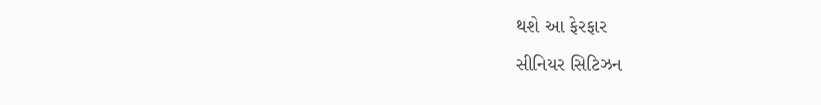થશે આ ફેરફાર
સીનિયર સિટિઝન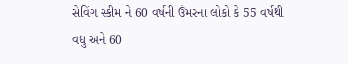સેવિંગ સ્કીમ ને 60 વર્ષની ઉંમરના લોકો કે 55 વર્ષથી વધુ અને 60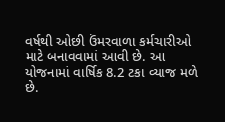વર્ષથી ઓછી ઉંમરવાળા કર્મચારીઓ માટે બનાવવામાં આવી છે. આ યોજનામાં વાર્ષિક 8.2 ટકા વ્યાજ મળે છે.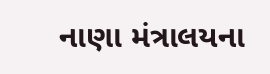નાણા મંત્રાલયના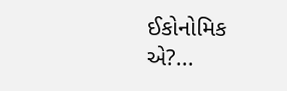ઈકોનોમિક એ?...